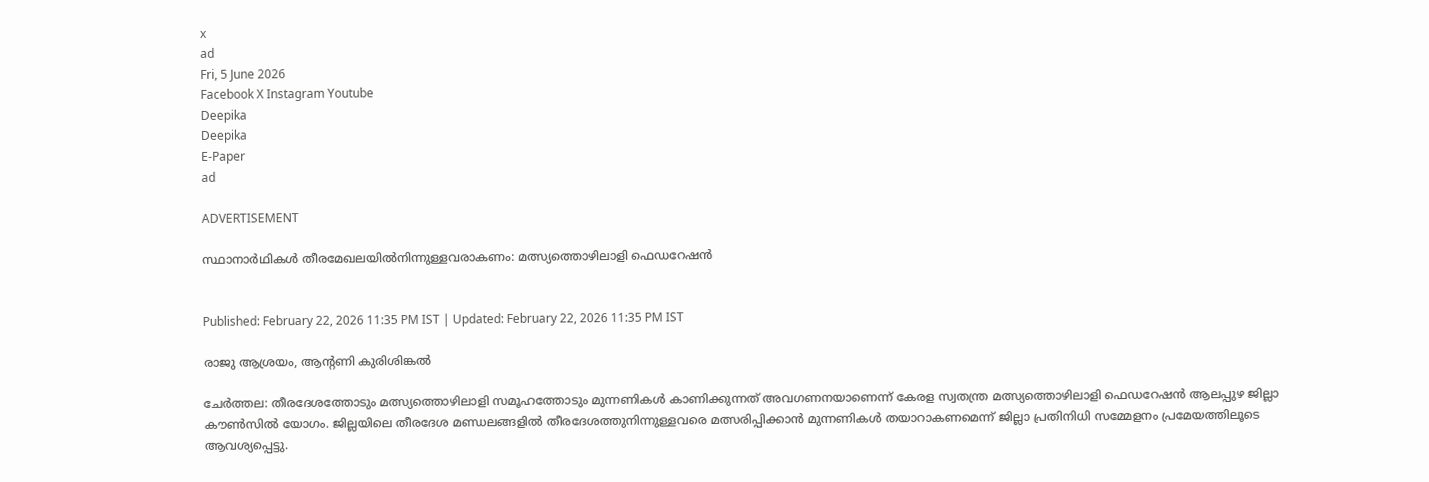x
ad
Fri, 5 June 2026
Facebook X Instagram Youtube
Deepika
Deepika
E-Paper
ad

ADVERTISEMENT

സ്ഥാനാർഥികൾ തീരമേഖലയില്‍നിന്നുള്ളവരാകണം: മത്സ്യത്തൊഴിലാളി ഫെഡറേഷൻ


Published: February 22, 2026 11:35 PM IST | Updated: February 22, 2026 11:35 PM IST

രാജു ആശ്രയം, ആന്‍റണി കുരിശിങ്കല്‍

ചേര്‍ത്തല: തീരദേശത്തോടും മത്സ്യത്തൊഴിലാളി സമൂഹത്തോടും മുന്നണികൾ കാണിക്കുന്നത് അവഗണനയാണെന്ന് കേരള സ്വതന്ത്ര മത്സ്യത്തൊഴിലാളി ഫെഡറേഷൻ ആലപ്പുഴ ജില്ലാ കൗൺസിൽ യോഗം. ജില്ലയിലെ തീരദേശ മണ്ഡലങ്ങളിൽ തീരദേശത്തുനിന്നുള്ളവരെ മത്സരിപ്പിക്കാൻ മുന്നണികൾ തയാറാകണമെന്ന് ജില്ലാ പ്രതിനിധി സമ്മേളനം പ്രമേയത്തിലൂടെ ആവശ്യപ്പെട്ടു.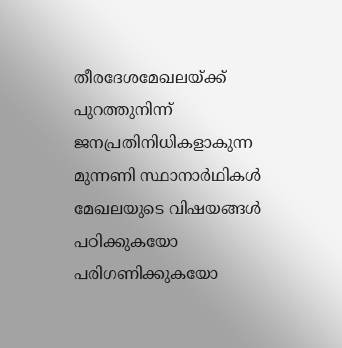തീരദേശമേഖലയ്ക്ക് പുറത്തുനിന്ന് ജനപ്രതിനിധികളാകുന്ന മുന്നണി സ്ഥാനാർഥികൾ മേഖലയുടെ വിഷയങ്ങൾ പഠിക്കുകയോ പരിഗണിക്കുകയോ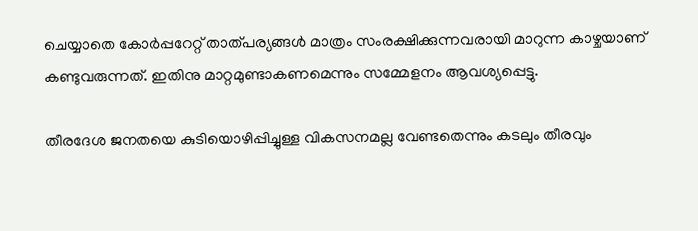ചെയ്യാതെ കോർപ്പറേറ്റ് താത്പര്യങ്ങൾ മാത്രം സംരക്ഷിക്കുന്നവരായി മാറുന്ന കാഴ്ചയാണ് കണ്ടുവരുന്നത്. ഇതിനു മാറ്റമുണ്ടാകണമെന്നും സമ്മേളനം ആവശ്യപ്പെട്ടു.

തീരദേശ ജനതയെ കുടിയൊഴിപ്പിച്ചുള്ള വികസനമല്ല വേണ്ടതെന്നും കടലും തീരവും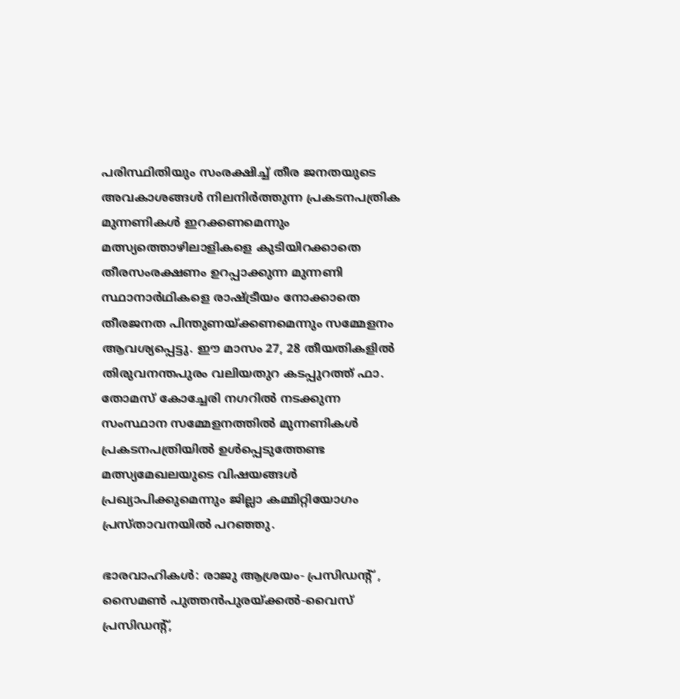പരിസ്ഥിതിയും സംരക്ഷിച്ച് തീര ജനതയുടെ അവകാശങ്ങൾ നിലനിർത്തുന്ന പ്രകടനപത്രിക മുന്നണികൾ ഇറക്കണമെന്നും മത്സ്യത്തൊഴിലാളികളെ കുടിയിറക്കാതെ തീരസംരക്ഷണം ഉറപ്പാക്കുന്ന മുന്നണി സ്ഥാനാർഥികളെ രാഷ്ട്രീയം നോക്കാതെ തീരജനത പിന്തുണയ്ക്കണമെന്നും സമ്മേളനം ആവശ്യപ്പെട്ടു. ഈ മാസം 27, 28 തീയതികളിൽ തിരുവനന്തപുരം വലിയതുറ കടപ്പുറത്ത് ഫാ. തോമസ് കോച്ചേരി നഗറിൽ നടക്കുന്ന സംസ്ഥാന സമ്മേളനത്തിൽ മുന്നണികൾ പ്രകടനപത്രിയിൽ ഉൾപ്പെടുത്തേണ്ട മത്സ്യമേഖലയുടെ വിഷയങ്ങൾ പ്രഖ്യാപിക്കുമെന്നും ജില്ലാ കമ്മിറ്റിയോഗം പ്രസ്താവനയില്‍ പറഞ്ഞു.

ഭാരവാഹികള്‍: രാജു ആശ്രയം- പ്രസിഡന്‍റ് , സൈമൺ പുത്തൻപുരയ്ക്കല്‍-വൈസ് പ്രസിഡന്‍റ്,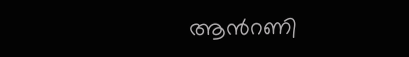ആന്‍റണി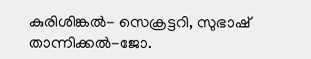കുരിശിങ്കല്‍- സെക്രട്ടറി, സുഭാഷ് താന്നിക്കല്‍-ജോ.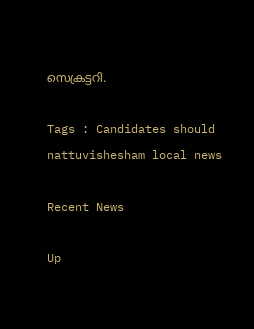സെക്രട്ടറി.

Tags : Candidates should nattuvishesham local news

Recent News

Up